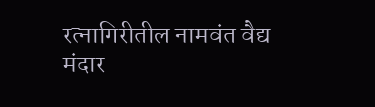रत्नागिरीतील नामवंत वैद्य मंदार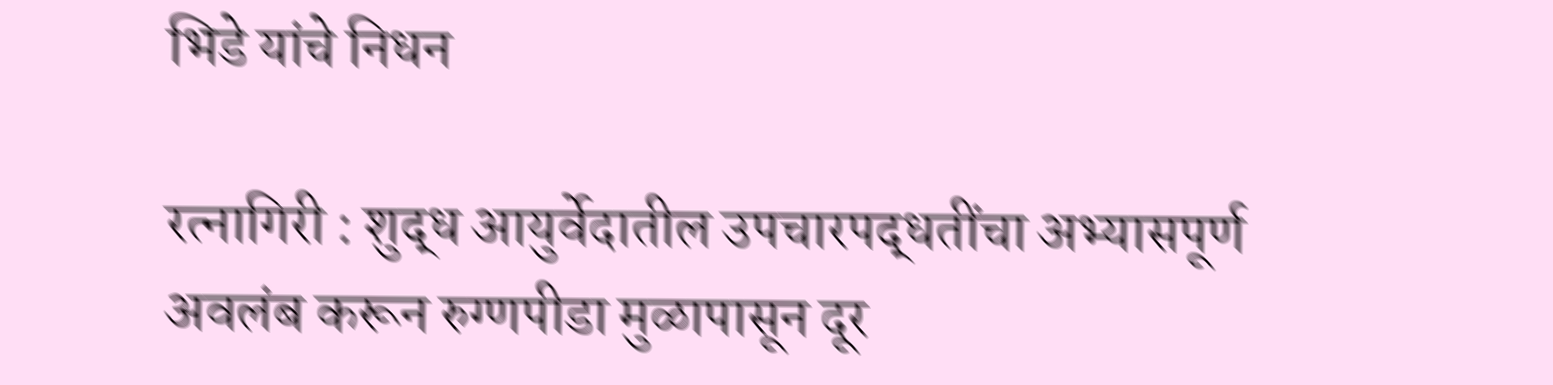भिडे यांचे निधन

रत्नागिरी : शुद्ध आयुर्वेदातील उपचारपद्धतींचा अभ्यासपूर्ण अवलंब करून रुग्णपीडा मुळापासून दूर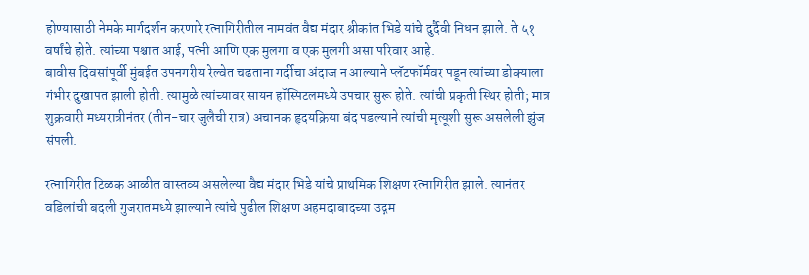होण्यासाठी नेमके मार्गदर्शन करणारे रत्नागिरीतील नामवंत वैद्य मंदार श्रीकांत भिडे यांचे दुर्दैवी निधन झाले. ते ५१ वर्षांचे होते. त्यांच्या पश्चात आई, पत्नी आणि एक मुलगा व एक मुलगी असा परिवार आहे.
बावीस दिवसांपूर्वी मुंबईत उपनगरीय रेल्वेत चढताना गर्दीचा अंदाज न आल्याने प्लॅटफॉर्मवर पडून त्यांच्या डोक्याला गंभीर दुखापत झाली होती. त्यामुळे त्यांच्यावर सायन हॉस्पिटलमध्ये उपचार सुरू होते. त्यांची प्रकृती स्थिर होती; मात्र शुक्रवारी मध्यरात्रीनंतर (तीन-चार जुलैची रात्र) अचानक हृदयक्रिया बंद पडल्याने त्यांची मृत्यूशी सुरू असलेली झुंज संपली.

रत्नागिरीत टिळक आळीत वास्तव्य असलेल्या वैद्य मंदार भिडे यांचे प्राथमिक शिक्षण रत्नागिरीत झाले. त्यानंतर वडिलांची बदली गुजरातमध्ये झाल्याने त्यांचे पुढील शिक्षण अहमदाबादच्या उद्गम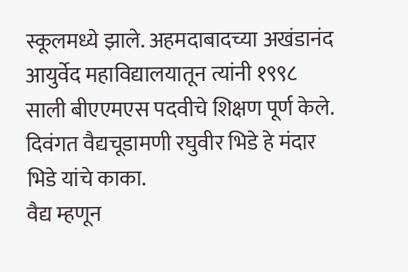स्कूलमध्ये झाले. अहमदाबादच्या अखंडानंद आयुर्वेद महाविद्यालयातून त्यांनी १९९८ साली बीएएमएस पदवीचे शिक्षण पूर्ण केले. दिवंगत वैद्यचूडामणी रघुवीर भिडे हे मंदार भिडे यांचे काका.
वैद्य म्हणून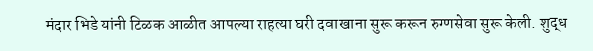मंदार भिडे यांनी टिळक आळीत आपल्या राहत्या घरी दवाखाना सुरू करून रुग्णसेवा सुरू केली. शुद्ध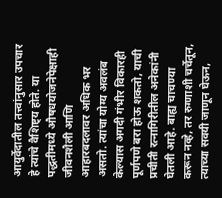आयुर्वेदातील तत्त्वांनुसार उपचार हे त्यांचे वैशिष्ट्य होते. या पद्धतीमध्ये औषधयोजनेपेक्षाही जीवनशैली आणि आहारबदलावर अधिक भर असतो. त्यांचा योग्य अवलंब केल्यास अगदी गंभीर विकारही पूर्णपणे बरा होऊ शकतो, याची प्रचीती रत्नागिरीतील अनेकांनी घेतली आहे. बाह्य चाचण्या करून नव्हे, तर रुग्णाशी चर्चेतून, त्याच्या सवयी जाणून घेऊन,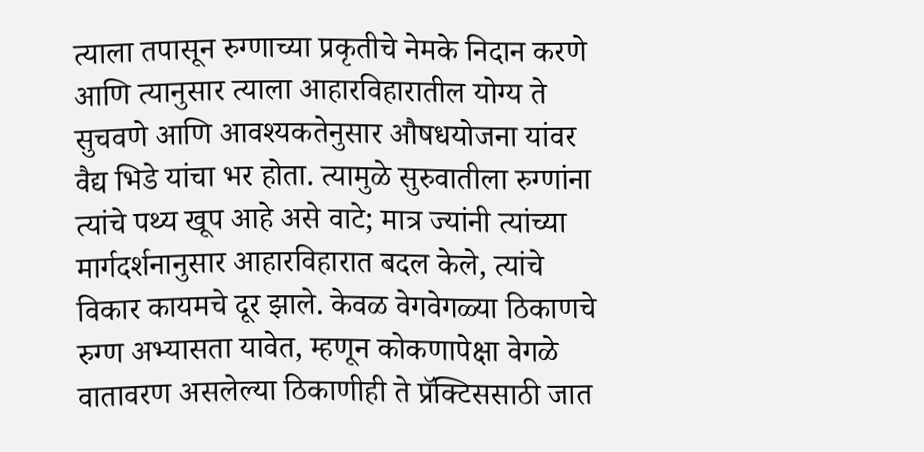त्याला तपासून रुग्णाच्या प्रकृतीचे नेमके निदान करणे आणि त्यानुसार त्याला आहारविहारातील योग्य ते सुचवणे आणि आवश्यकतेनुसार औषधयोजना यांवर वैद्य भिडे यांचा भर होता. त्यामुळे सुरुवातीला रुग्णांना त्यांचे पथ्य खूप आहे असे वाटे; मात्र ज्यांनी त्यांच्या मार्गदर्शनानुसार आहारविहारात बदल केले, त्यांचे विकार कायमचे दूर झाले. केवळ वेगवेगळ्या ठिकाणचे रुग्ण अभ्यासता यावेत, म्हणून कोकणापेक्षा वेगळे वातावरण असलेल्या ठिकाणीही ते प्रॅक्टिससाठी जात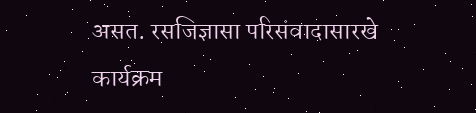असत. रसजिज्ञासा परिसंवादासारखे कार्यक्रम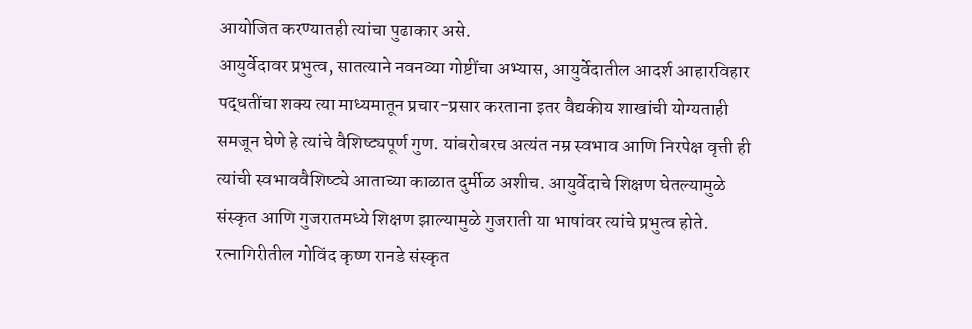आयोजित करण्यातही त्यांचा पुढाकार असे.
आयुर्वेदावर प्रभुत्व, सातत्याने नवनव्या गोष्टींचा अभ्यास, आयुर्वेदातील आदर्श आहारविहार पद्धतींचा शक्य त्या माध्यमातून प्रचार-प्रसार करताना इतर वैद्यकीय शाखांची योग्यताही समजून घेणे हे त्यांचे वैशिष्ट्यपूर्ण गुण. यांबरोबरच अत्यंत नम्र स्वभाव आणि निरपेक्ष वृत्ती ही त्यांची स्वभाववैशिष्ट्ये आताच्या काळात दुर्मीळ अशीच. आयुर्वेदाचे शिक्षण घेतल्यामुळे संस्कृत आणि गुजरातमध्ये शिक्षण झाल्यामुळे गुजराती या भाषांवर त्यांचे प्रभुत्व होते. रत्नागिरीतील गोविंद कृष्ण रानडे संस्कृत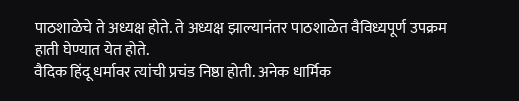पाठशाळेचे ते अध्यक्ष होते. ते अध्यक्ष झाल्यानंतर पाठशाळेत वैविध्यपूर्ण उपक्रम हाती घेण्यात येत होते.
वैदिक हिंदू धर्मावर त्यांची प्रचंड निष्ठा होती. अनेक धार्मिक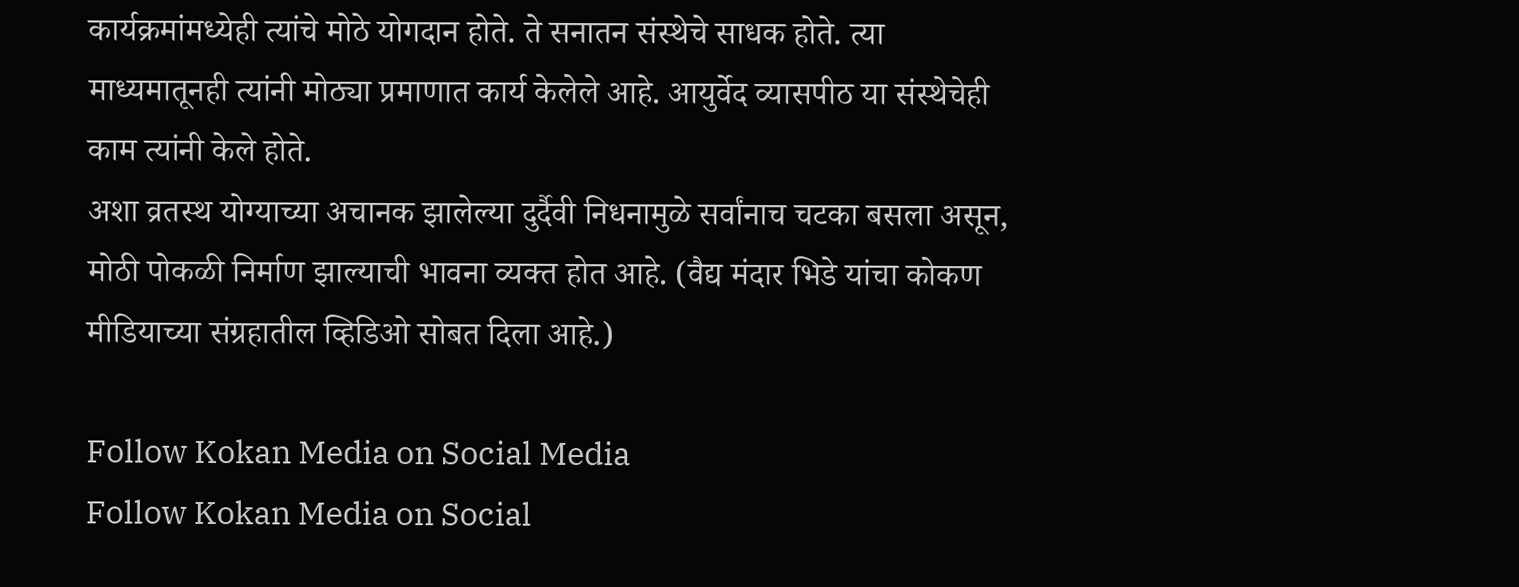कार्यक्रमांमध्येही त्यांचे मोठे योगदान होते. ते सनातन संस्थेचे साधक होते. त्या माध्यमातूनही त्यांनी मोठ्या प्रमाणात कार्य केलेले आहे. आयुर्वेद व्यासपीठ या संस्थेचेही काम त्यांनी केले होते.
अशा व्रतस्थ योग्याच्या अचानक झालेल्या दुर्दैवी निधनामुळे सर्वांनाच चटका बसला असून, मोठी पोकळी निर्माण झाल्याची भावना व्यक्त होत आहे. (वैद्य मंदार भिडे यांचा कोकण मीडियाच्या संग्रहातील व्हिडिओ सोबत दिला आहे.)

Follow Kokan Media on Social Media
Follow Kokan Media on Social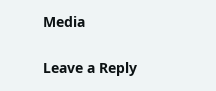Media

Leave a Reply